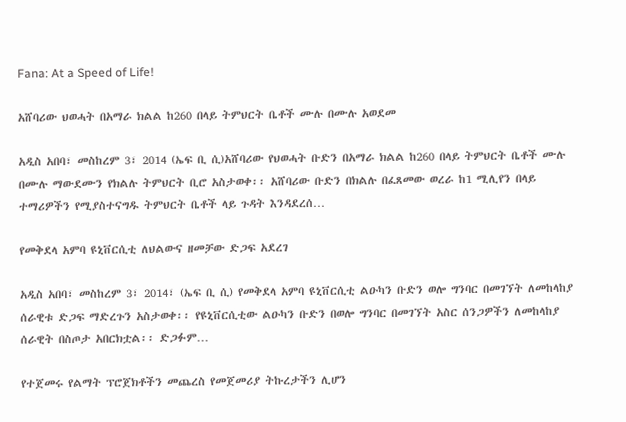Fana: At a Speed of Life!

አሸባሪው ህወሓት በአማራ ክልል ከ260 በላይ ትምህርት ቤቶች ሙሉ በሙሉ አወደመ

አዲስ አበባ፣ መስከረም 3፣ 2014 (ኤፍ ቢ ሲ)አሸባሪው የህወሓት ቡድን በአማራ ክልል ከ260 በላይ ትምህርት ቤቶች ሙሉ በሙሉ ማውደሙን የክልሉ ትምህርት ቢሮ አስታወቀ፡፡ አሸባሪው ቡድን በክልሉ በፈጸመው ወረራ ከ1 ሚሊየን በላይ ተማሪዎችን የሚያስተናግዱ ትምህርት ቤቶች ላይ ጉዳት እንዳደረሰ…

የመቅደላ አምባ ዩኒቨርሲቲ ለህልውና ዘመቻው ድጋፍ አደረገ

አዲስ አበባ፣ መስከረም 3፣ 2014፣ (ኤፍ ቢ ሲ) የመቅደላ አምባ ዩኒቨርሲቲ ልዑካን ቡድን ወሎ ግንባር በመገኘት ለመከላከያ ሰራዊቱ ድጋፍ ማድረጉን አስታወቀ፡፡ የዩኒቨርሲቲው ልዑካን ቡድን በወሎ ግንባር በመገኘት አስር ሰንጋዎችን ለመከላከያ ሰራዊት በስጦታ አበርክቷል፡፡ ድጋፉም…

የተጀመሩ የልማት ፕሮጀክቶችን መጨረስ የመጀመሪያ ትኩረታችን ሊሆን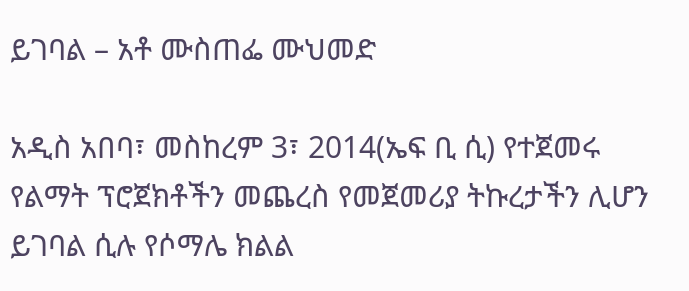ይገባል – አቶ ሙስጠፌ ሙህመድ

አዲስ አበባ፣ መስከረም 3፣ 2014(ኤፍ ቢ ሲ) የተጀመሩ የልማት ፕሮጀክቶችን መጨረስ የመጀመሪያ ትኩረታችን ሊሆን ይገባል ሲሉ የሶማሌ ክልል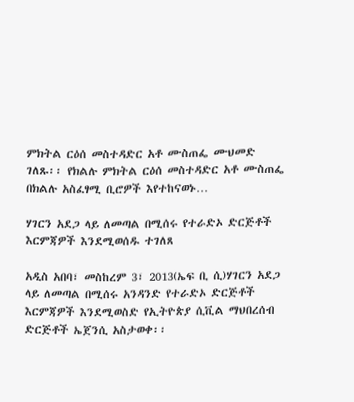ምክትል ርዕሰ መስተዳድር አቶ ሙስጠፌ ሙህመድ ገለጹ፡፡ የክልሉ ምክትል ርዕሰ መስተዳድር አቶ ሙስጠፌ በክልሉ አስፈፃሚ ቢሮዎች እየተከናወኑ…

ሃገርን አደጋ ላይ ለመጣል በሚሰሩ የተራድኦ ድርጅቶች እርምጃዎች እንደሚወሰዱ ተገለጸ

አዲስ አበባ፣ መስከረም 3፣ 2013(ኤፍ ቢ ሲ)ሃገርን አደጋ ላይ ለመጣል በሚሰሩ አንዳንድ የተራድኦ ድርጅቶች እርምጃዎች እንደሚወስድ የኢትዮጵያ ሲቪል ማህበረሰብ ድርጅቶች ኤጀንሲ አስታወቀ፡፡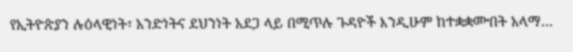የኢትዮጵያን ሉዕላዊነት፣ አንድነትና ደህንነት አደጋ ላይ በሚጥሉ ጉዳዮች እንዲሁም ከተቋቋሙበት አላማ…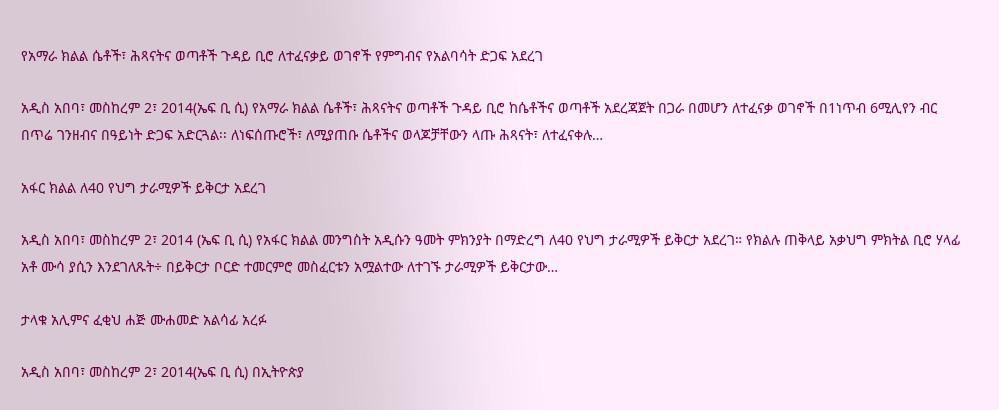የአማራ ክልል ሴቶች፣ ሕጻናትና ወጣቶች ጉዳይ ቢሮ ለተፈናቃይ ወገኖች የምግብና የአልባሳት ድጋፍ አደረገ

አዲስ አበባ፣ መስከረም 2፣ 2014(ኤፍ ቢ ሲ) የአማራ ክልል ሴቶች፣ ሕጻናትና ወጣቶች ጉዳይ ቢሮ ከሴቶችና ወጣቶች አደረጃጀት በጋራ በመሆን ለተፈናቃ ወገኖች በ1ነጥብ 6ሚሊየን ብር በጥሬ ገንዘብና በዓይነት ድጋፍ አድርጓል፡፡ ለነፍሰጡሮች፣ ለሚያጠቡ ሴቶችና ወላጆቻቸውን ላጡ ሕጻናት፣ ለተፈናቀሉ…

አፋር ክልል ለ40 የህግ ታራሚዎች ይቅርታ አደረገ

አዲስ አበባ፣ መስከረም 2፣ 2014 (ኤፍ ቢ ሲ) የአፋር ክልል መንግስት አዲሱን ዓመት ምክንያት በማድረግ ለ40 የህግ ታራሚዎች ይቅርታ አደረገ። የክልሉ ጠቅላይ አቃህግ ምክትል ቢሮ ሃላፊ አቶ ሙሳ ያሲን እንደገለጹት÷ በይቅርታ ቦርድ ተመርምሮ መስፈርቱን አሟልተው ለተገኙ ታራሚዎች ይቅርታው…

ታላቁ አሊምና ፈቂህ ሐጅ ሙሐመድ አልሳፊ አረፉ

አዲስ አበባ፣ መስከረም 2፣ 2014(ኤፍ ቢ ሲ) በኢትዮጵያ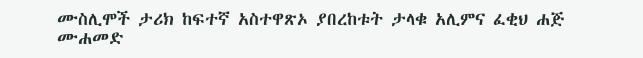ሙስሊሞች ታሪክ ከፍተኛ አስተዋጽኦ ያበረከቱት ታላቁ አሊምና ፈቂህ ሐጅ ሙሐመድ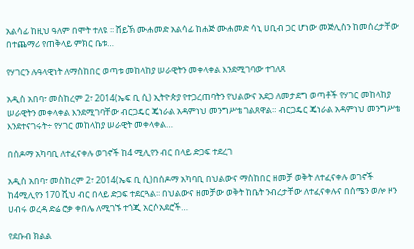አልሳፊ ከዚህ ዓለም በሞት ተለዩ ፡፡ ሸይኽ ሙሐመድ አልሳፊ ከሐጅ ሙሐመድ ሳኒ ሀቢብ ጋር ሆነው መጅሊስን ከመሰረታቸው በተጨማሪ የጠቅላይ ምክር ቤቱ…

የሃገርን ሉዓላዊነት ለማስከበር ወጣቱ መከላከያ ሠራዊትን መቀላቀል እንደሚገባው ተገለጸ

አዲስ አበባ፣ መስከረም 2፣ 2014(ኤፍ ቢ ሲ) ኢትዮጵያ የተጋረጠባትን የህልውና አደጋ ለመታደግ ወጣቶች የሃገር መከላከያ ሠራዊትን መቀላቀል እንደሚገባቸው ብርጋዴር ጄነራል አዳምነህ መንግሥቴ ገልጸዋል። ብርጋዴር ጄነራል አዳምነህ መንግሥቴ እንደተናገሩት÷ የሃገር መከላከያ ሠራዊት መቀላቀል…

በሰዶማ አካባቢ ለተፈናቀሉ ወገኖች ከ4 ሚሊየን ብር በላይ ድጋፍ ተደረገ

አዲስ አበባ፣ መስከረም 2፣ 2014(ኤፍ ቢ ሲ)በሰዶማ አካባቢ በህልውና ማስከበር ዘመቻ ወቅት ለተፈናቀሉ ወገኖች ከ4ሚሊየን 170 ሺህ ብር በላይ ድጋፍ ተደርጓል፡፡ በህልውና ዘመቻው ወቅት ከቤት ንብረታቸው ለተፈናቀሉና በሰሜን ወሎ ዞን ሀብሩ ወረዳ ድሬ ሮቃ ቀበሌ ለሚገኙ ተጎጂ አርሶአደሮች…

የደቡብ ክልል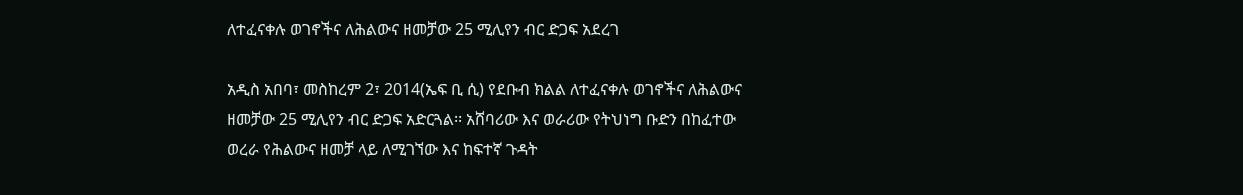ለተፈናቀሉ ወገኖችና ለሕልውና ዘመቻው 25 ሚሊየን ብር ድጋፍ አደረገ

አዲስ አበባ፣ መስከረም 2፣ 2014(ኤፍ ቢ ሲ) የደቡብ ክልል ለተፈናቀሉ ወገኖችና ለሕልውና ዘመቻው 25 ሚሊየን ብር ድጋፍ አድርጓል፡፡ አሸባሪው እና ወራሪው የትህነግ ቡድን በከፈተው ወረራ የሕልውና ዘመቻ ላይ ለሚገኘው እና ከፍተኛ ጉዳት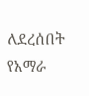ለደረሰበት የአማራ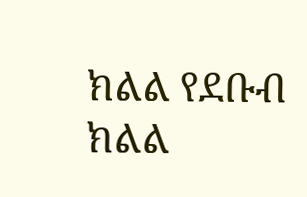ክልል የደቡብ ክልል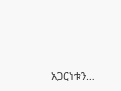አጋርነቱን…